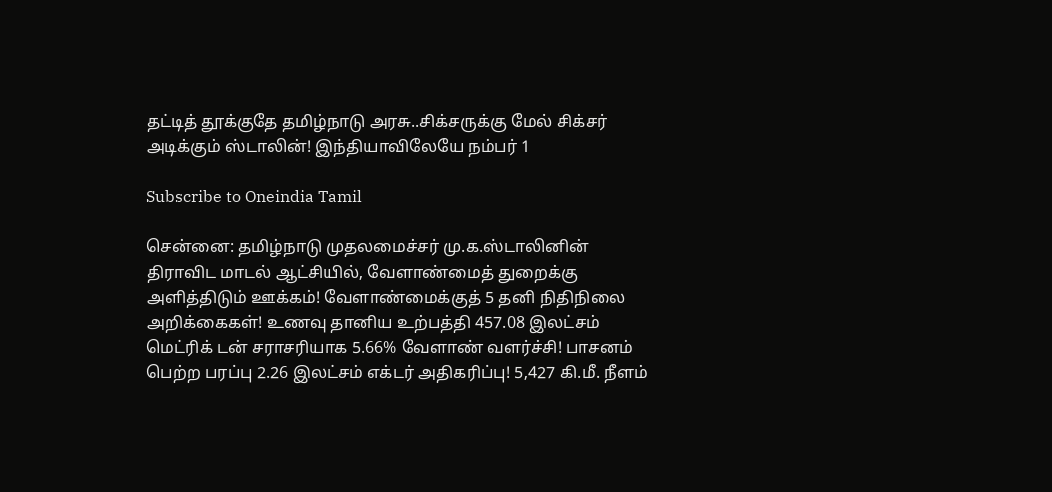தட்டித் தூக்குதே தமிழ்நாடு அரசு..சிக்சருக்கு மேல் சிக்சர் அடிக்கும் ஸ்டாலின்! இந்தியாவிலேயே நம்பர் 1

Subscribe to Oneindia Tamil

சென்னை: தமிழ்நாடு முதலமைச்சர் மு.க.ஸ்டாலினின் திராவிட மாடல் ஆட்சியில், வேளாண்மைத் துறைக்கு அளித்திடும் ஊக்கம்! வேளாண்மைக்குத் 5 தனி நிதிநிலை அறிக்கைகள்! உணவு தானிய உற்பத்தி 457.08 இலட்சம் மெட்ரிக் டன் சராசரியாக 5.66% வேளாண் வளர்ச்சி! பாசனம் பெற்ற பரப்பு 2.26 இலட்சம் எக்டர் அதிகரிப்பு! 5,427 கி.மீ. நீளம்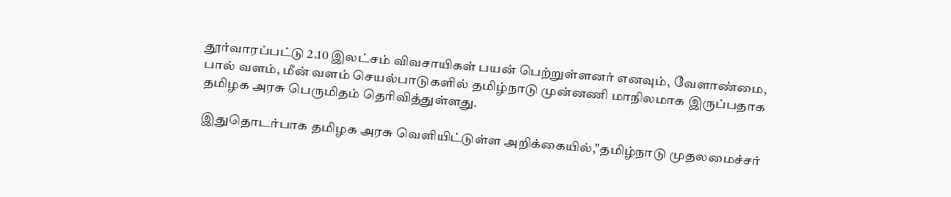தூர்வாரப்பட்டு 2.10 இலட்சம் விவசாயிகள் பயன் பெற்றுள்ளனர் எனவும், வேளாண்மை, பால் வளம், மீன் வளம் செயல்பாடுகளில் தமிழ்நாடு முன்னணி மாநிலமாக இருப்பதாக தமிழக அரசு பெருமிதம் தெரிவித்துள்ளது.

இதுதொடர்பாக தமிழக அரசு வெளியிட்டுள்ள அறிக்கையில்,"தமிழ்நாடு முதலமைச்சர்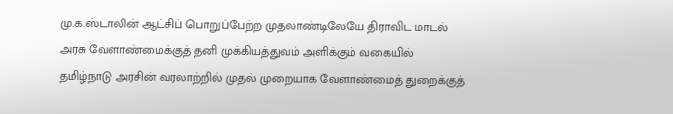மு.க.ஸ்டாலின் ஆட்சிப் பொறுப்பேற்ற முதலாண்டிலேயே திராவிட மாடல் அரசு வேளாண்மைக்குத் தனி முக்கியத்துவம் அளிக்கும் வகையில் தமிழ்நாடு அரசின் வரலாற்றில் முதல் முறையாக வேளாண்மைத் துறைக்குத்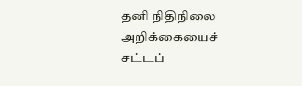தனி நிதிநிலை அறிக்கையைச் சட்டப்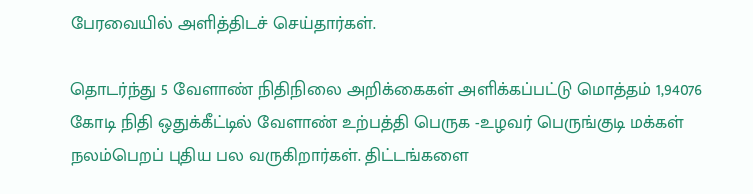பேரவையில் அளித்திடச் செய்தார்கள்.

தொடர்ந்து 5 வேளாண் நிதிநிலை அறிக்கைகள் அளிக்கப்பட்டு மொத்தம் 1,94076 கோடி நிதி ஒதுக்கீட்டில் வேளாண் உற்பத்தி பெருக -உழவர் பெருங்குடி மக்கள் நலம்பெறப் புதிய பல வருகிறார்கள். திட்டங்களை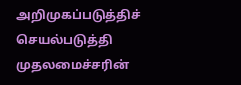அறிமுகப்படுத்திச் செயல்படுத்தி முதலமைச்சரின்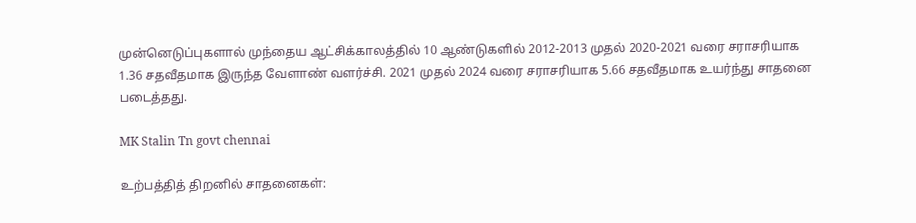முன்னெடுப்புகளால் முந்தைய ஆட்சிக்காலத்தில் 10 ஆண்டுகளில் 2012-2013 முதல் 2020-2021 வரை சராசரியாக 1.36 சதவீதமாக இருந்த வேளாண் வளர்ச்சி. 2021 முதல் 2024 வரை சராசரியாக 5.66 சதவீதமாக உயர்ந்து சாதனை படைத்தது.

MK Stalin Tn govt chennai

உற்பத்தித் திறனில் சாதனைகள்: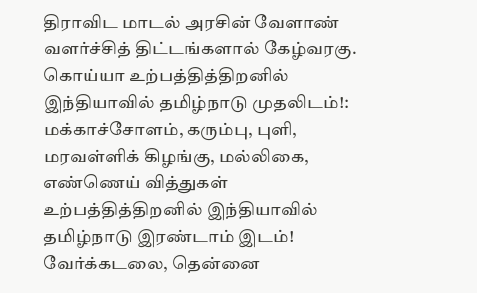திராவிட மாடல் அரசின் வேளாண் வளர்ச்சித் திட்டங்களால் கேழ்வரகு. கொய்யா உற்பத்தித்திறனில் இந்தியாவில் தமிழ்நாடு முதலிடம்!: மக்காச்சோளம், கரும்பு, புளி, மரவள்ளிக் கிழங்கு, மல்லிகை, எண்ணெய் வித்துகள் உற்பத்தித்திறனில் இந்தியாவில் தமிழ்நாடு இரண்டாம் இடம்! வேர்க்கடலை, தென்னை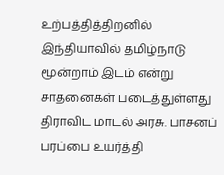உற்பத்தித்திறனில் இந்தியாவில் தமிழ்நாடு மூன்றாம் இடம் என்று சாதனைகள் படைத்துள்ளது திராவிட மாடல் அரசு. பாசனப் பரப்பை உயர்த்தி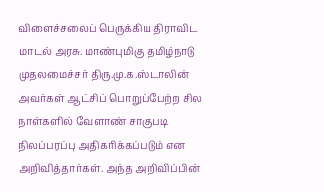விளைச்சலைப் பெருக்கிய திராவிட மாடல் அரசு. மாண்புமிகு தமிழ்நாடு முதலமைச்சர் திரு.மு.க.ஸ்டாலின் அவர்கள் ஆட்சிப் பொறுப்பேற்ற சில நாள்களில் வேளாண் சாகுபடி நிலப்பரப்பு அதிகரிக்கப்படும் என அறிவித்தார்கள். அந்த அறிவிப்பின்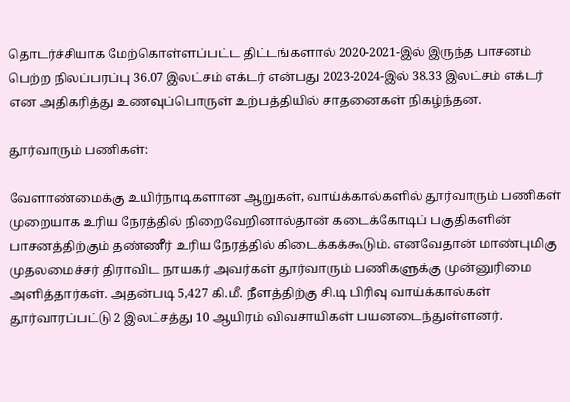தொடர்ச்சியாக மேற்கொள்ளப்பட்ட திட்டங்களால் 2020-2021-இல் இருந்த பாசனம் பெற்ற நிலப்பரப்பு 36.07 இலட்சம் எக்டர் என்பது 2023-2024-இல் 38.33 இலட்சம் எக்டர் என அதிகரித்து உணவுப்பொருள் உற்பத்தியில் சாதனைகள் நிகழ்ந்தன.

தூர்வாரும் பணிகள்:

வேளாண்மைக்கு உயிர்நாடிகளான ஆறுகள், வாய்க்கால்களில் தூர்வாரும் பணிகள் முறையாக உரிய நேரத்தில் நிறைவேறினால்தான் கடைக்கோடிப் பகுதிகளின் பாசனத்திற்கும் தண்ணீர் உரிய நேரத்தில் கிடைக்கக்கூடும். எனவேதான் மாண்புமிகு முதலமைச்சர் திராவிட நாயகர் அவர்கள் தூர்வாரும் பணிகளுக்கு முன்னுரிமை அளித்தார்கள். அதன்படி 5,427 கி.மீ. நீளத்திற்கு சி.டி பிரிவு வாய்க்கால்கள் தூர்வாரப்பட்டு 2 இலட்சத்து 10 ஆயிரம் விவசாயிகள் பயனடைந்துள்ளனர்.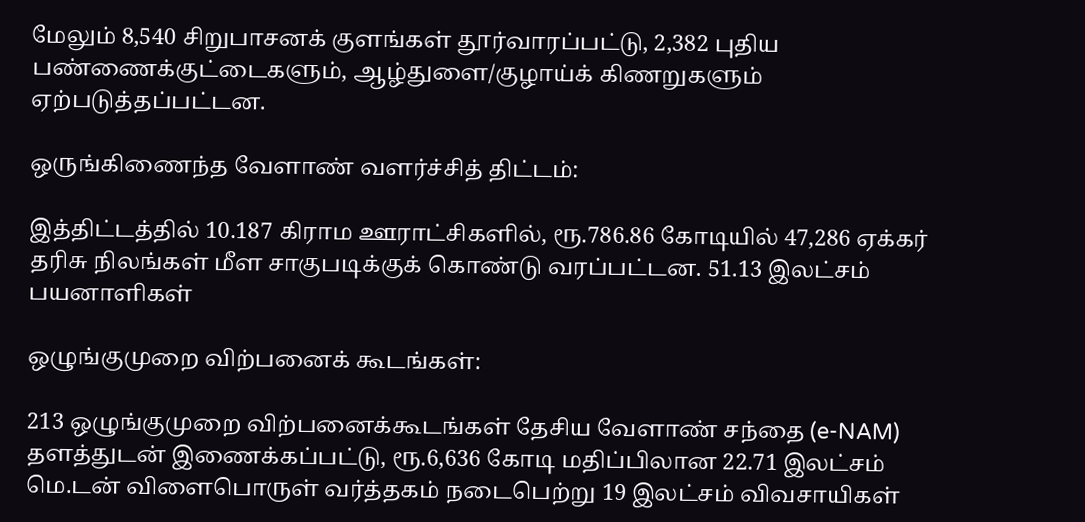மேலும் 8,540 சிறுபாசனக் குளங்கள் தூர்வாரப்பட்டு, 2,382 புதிய பண்ணைக்குட்டைகளும், ஆழ்துளை/குழாய்க் கிணறுகளும் ஏற்படுத்தப்பட்டன.

ஒருங்கிணைந்த வேளாண் வளர்ச்சித் திட்டம்:

இத்திட்டத்தில் 10.187 கிராம ஊராட்சிகளில், ரூ.786.86 கோடியில் 47,286 ஏக்கர் தரிசு நிலங்கள் மீள சாகுபடிக்குக் கொண்டு வரப்பட்டன. 51.13 இலட்சம் பயனாளிகள்

ஒழுங்குமுறை விற்பனைக் கூடங்கள்:

213 ஒழுங்குமுறை விற்பனைக்கூடங்கள் தேசிய வேளாண் சந்தை (e-NAM) தளத்துடன் இணைக்கப்பட்டு, ரூ.6,636 கோடி மதிப்பிலான 22.71 இலட்சம் மெ.டன் விளைபொருள் வர்த்தகம் நடைபெற்று 19 இலட்சம் விவசாயிகள்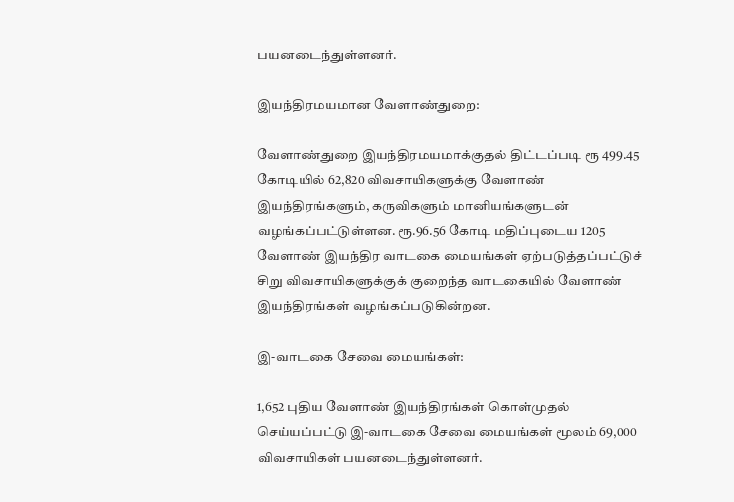பயனடைந்துள்ளனர்.

இயந்திரமயமான வேளாண்துறை:

வேளாண்துறை இயந்திரமயமாக்குதல் திட்டப்படி ரூ 499.45 கோடியில் 62,820 விவசாயிகளுக்கு வேளாண் இயந்திரங்களும், கருவிகளும் மானியங்களுடன் வழங்கப்பட்டுள்ளன. ரூ.96.56 கோடி மதிப்புடைய 1205 வேளாண் இயந்திர வாடகை மையங்கள் ஏற்படுத்தப்பட்டுச் சிறு விவசாயிகளுக்குக் குறைந்த வாடகையில் வேளாண் இயந்திரங்கள் வழங்கப்படுகின்றன.

இ-வாடகை சேவை மையங்கள்:

1,652 புதிய வேளாண் இயந்திரங்கள் கொள்முதல் செய்யப்பட்டு இ-வாடகை சேவை மையங்கள் மூலம் 69,000 விவசாயிகள் பயனடைந்துள்ளனர்.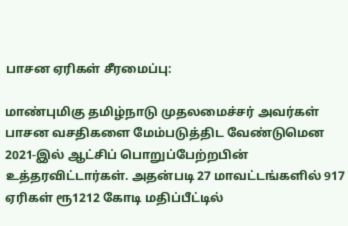பாசன ஏரிகள் சீரமைப்பு:

மாண்புமிகு தமிழ்நாடு முதலமைச்சர் அவர்கள் பாசன வசதிகளை மேம்படுத்திட வேண்டுமென 2021-இல் ஆட்சிப் பொறுப்பேற்றபின் உத்தரவிட்டார்கள். அதன்படி 27 மாவட்டங்களில் 917 ஏரிகள் ரூ1212 கோடி மதிப்பீட்டில்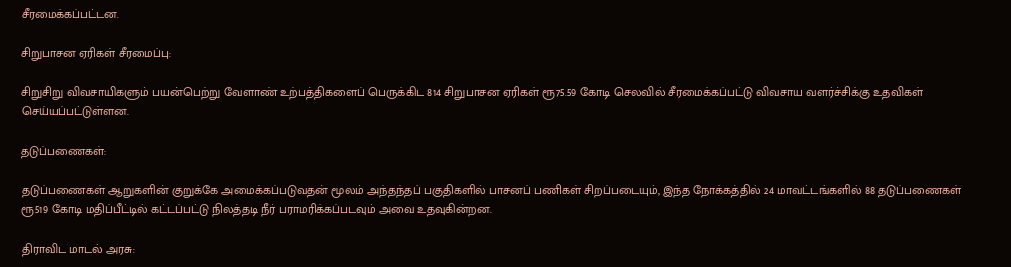சீரமைக்கப்பட்டன.

சிறுபாசன ஏரிகள் சீரமைப்பு:

சிறுசிறு விவசாயிகளும் பயன்பெற்று வேளாண் உற்பத்திகளைப் பெருக்கிட 814 சிறுபாசன ஏரிகள் ரூ75.59 கோடி செலவில் சீரமைக்கப்பட்டு விவசாய வளர்ச்சிக்கு உதவிகள் செய்யப்பட்டுள்ளன.

தடுப்பணைகள்:

தடுப்பணைகள் ஆறுகளின் குறுக்கே அமைக்கப்படுவதன் மூலம் அந்தந்தப் பகுதிகளில் பாசனப் பணிகள் சிறப்படையும், இந்த நோக்கத்தில் 24 மாவட்டங்களில் 88 தடுப்பணைகள் ரூ519 கோடி மதிப்பீட்டில் கட்டப்பட்டு நிலத்தடி நீர் பராமரிக்கப்படவும் அவை உதவுகின்றன.

திராவிட மாடல் அரசு: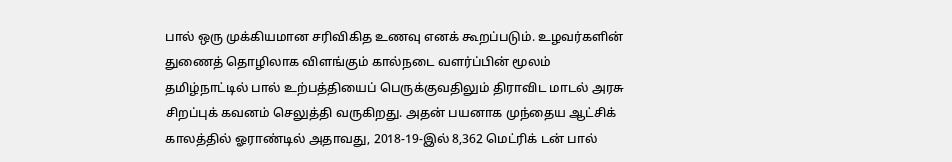பால் ஒரு முக்கியமான சரிவிகித உணவு எனக் கூறப்படும். உழவர்களின் துணைத் தொழிலாக விளங்கும் கால்நடை வளர்ப்பின் மூலம் தமிழ்நாட்டில் பால் உற்பத்தியைப் பெருக்குவதிலும் திராவிட மாடல் அரசு சிறப்புக் கவனம் செலுத்தி வருகிறது. அதன் பயனாக முந்தைய ஆட்சிக் காலத்தில் ஓராண்டில் அதாவது, 2018-19-இல் 8,362 மெட்ரிக் டன் பால்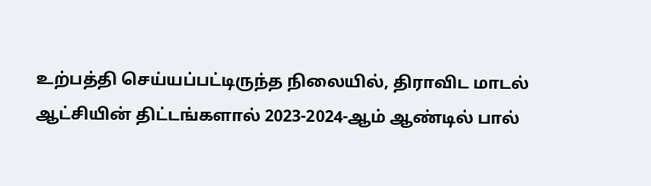உற்பத்தி செய்யப்பட்டிருந்த நிலையில், திராவிட மாடல் ஆட்சியின் திட்டங்களால் 2023-2024-ஆம் ஆண்டில் பால்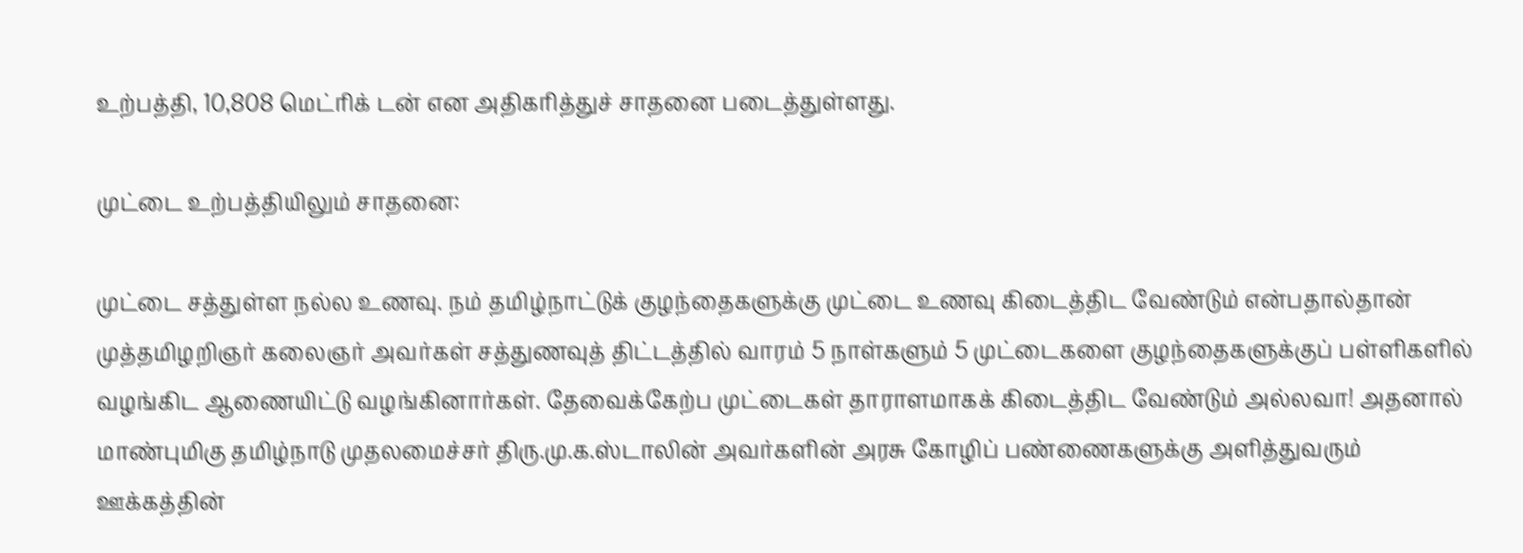உற்பத்தி, 10,808 மெட்ரிக் டன் என அதிகரித்துச் சாதனை படைத்துள்ளது.

முட்டை உற்பத்தியிலும் சாதனை:

முட்டை சத்துள்ள நல்ல உணவு. நம் தமிழ்நாட்டுக் குழந்தைகளுக்கு முட்டை உணவு கிடைத்திட வேண்டும் என்பதால்தான் முத்தமிழறிஞர் கலைஞர் அவர்கள் சத்துணவுத் திட்டத்தில் வாரம் 5 நாள்களும் 5 முட்டைகளை குழந்தைகளுக்குப் பள்ளிகளில் வழங்கிட ஆணையிட்டு வழங்கினார்கள். தேவைக்கேற்ப முட்டைகள் தாராளமாகக் கிடைத்திட வேண்டும் அல்லவா! அதனால் மாண்புமிகு தமிழ்நாடு முதலமைச்சர் திரு.மு.க.ஸ்டாலின் அவர்களின் அரசு கோழிப் பண்ணைகளுக்கு அளித்துவரும் ஊக்கத்தின்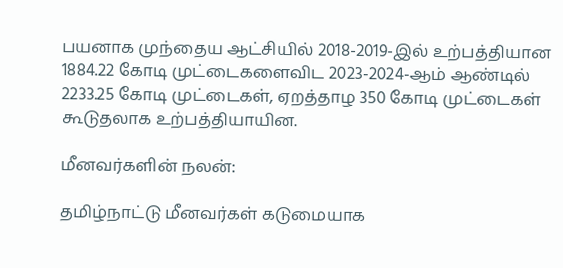பயனாக முந்தைய ஆட்சியில் 2018-2019-இல் உற்பத்தியான 1884.22 கோடி முட்டைகளைவிட 2023-2024-ஆம் ஆண்டில் 2233.25 கோடி முட்டைகள், ஏறத்தாழ 350 கோடி முட்டைகள் கூடுதலாக உற்பத்தியாயின.

மீனவர்களின் நலன்:

தமிழ்நாட்டு மீனவர்கள் கடுமையாக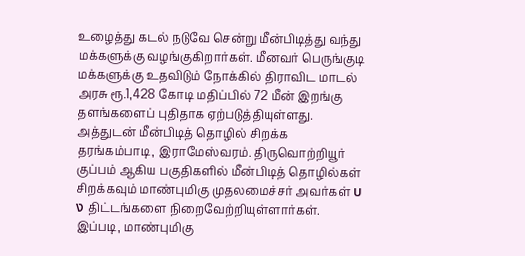உழைத்து கடல் நடுவே சென்று மீன்பிடித்து வந்து மக்களுக்கு வழங்குகிறார்கள். மீனவர் பெருங்குடி மக்களுக்கு உதவிடும் நோக்கில் திராவிட மாடல் அரசு ரூ.1,428 கோடி மதிப்பில் 72 மீன் இறங்கு தளங்களைப் புதிதாக ஏற்படுத்தியுள்ளது. அத்துடன் மீன்பிடித் தொழில் சிறக்க தரங்கம்பாடி, இராமேஸ்வரம். திருவொற்றியூர் குப்பம் ஆகிய பகுதிகளில் மீன்பிடித் தொழில்கள் சிறக்கவும் மாண்புமிகு முதலமைச்சர் அவர்கள் บง திட்டங்களை நிறைவேற்றியுள்ளார்கள். இப்படி, மாண்புமிகு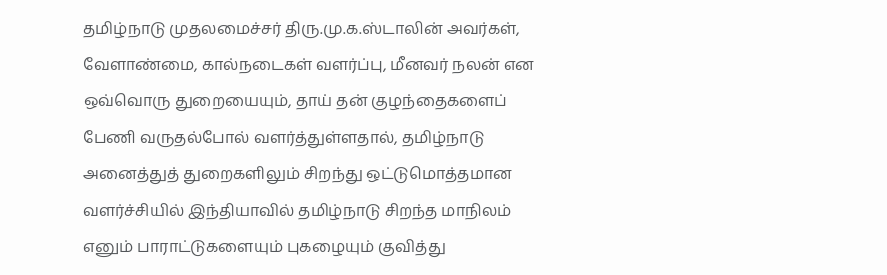தமிழ்நாடு முதலமைச்சர் திரு.மு.க.ஸ்டாலின் அவர்கள், வேளாண்மை, கால்நடைகள் வளர்ப்பு, மீனவர் நலன் என ஒவ்வொரு துறையையும், தாய் தன் குழந்தைகளைப் பேணி வருதல்போல் வளர்த்துள்ளதால், தமிழ்நாடு அனைத்துத் துறைகளிலும் சிறந்து ஒட்டுமொத்தமான வளர்ச்சியில் இந்தியாவில் தமிழ்நாடு சிறந்த மாநிலம் எனும் பாராட்டுகளையும் புகழையும் குவித்து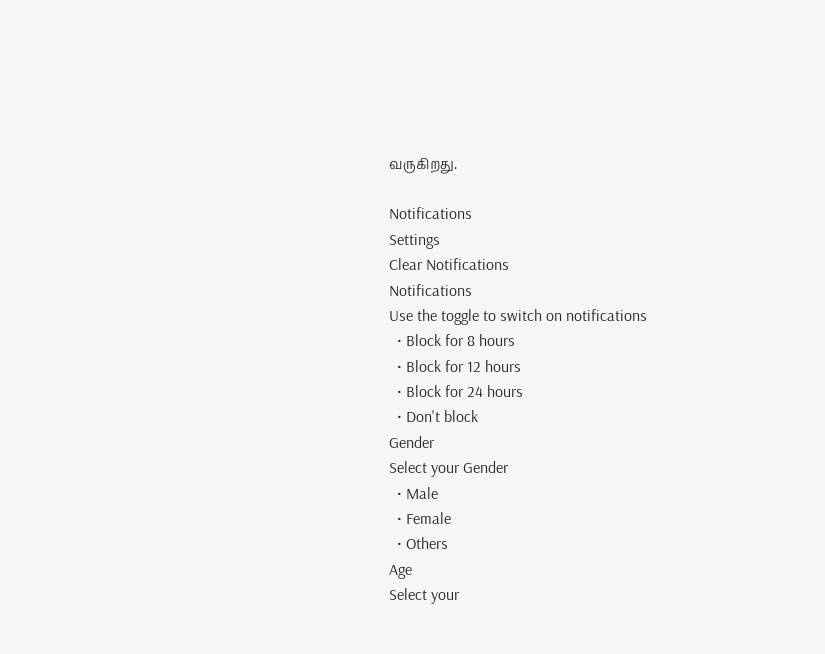வருகிறது.

Notifications
Settings
Clear Notifications
Notifications
Use the toggle to switch on notifications
  • Block for 8 hours
  • Block for 12 hours
  • Block for 24 hours
  • Don't block
Gender
Select your Gender
  • Male
  • Female
  • Others
Age
Select your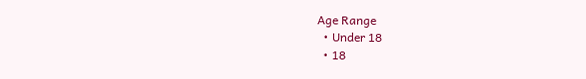Age Range
  • Under 18
  • 18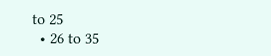to 25
  • 26 to 35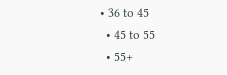• 36 to 45
  • 45 to 55
  • 55+